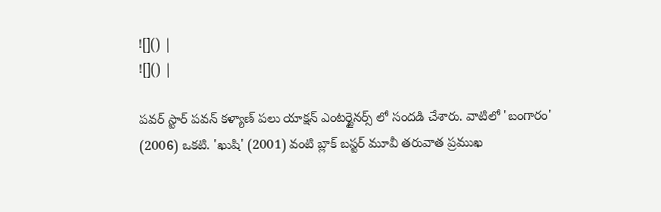![]() |
![]() |

పవర్ స్టార్ పవన్ కళ్యాణ్ పలు యాక్షన్ ఎంటర్టైనర్స్ లో సందడి చేశారు. వాటిలో 'బంగారం' (2006) ఒకటి. 'ఖుషి' (2001) వంటి బ్లాక్ బస్టర్ మూవీ తరువాత ప్రముఖ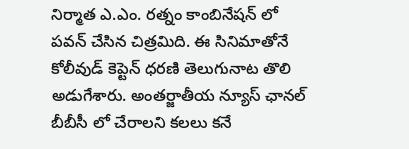నిర్మాత ఎ.ఎం. రత్నం కాంబినేషన్ లో పవన్ చేసిన చిత్రమిది. ఈ సినిమాతోనే కోలీవుడ్ కెప్టెన్ ధరణి తెలుగునాట తొలి అడుగేశారు. అంతర్జాతీయ న్యూస్ ఛానల్ బీబీసీ లో చేరాలని కలలు కనే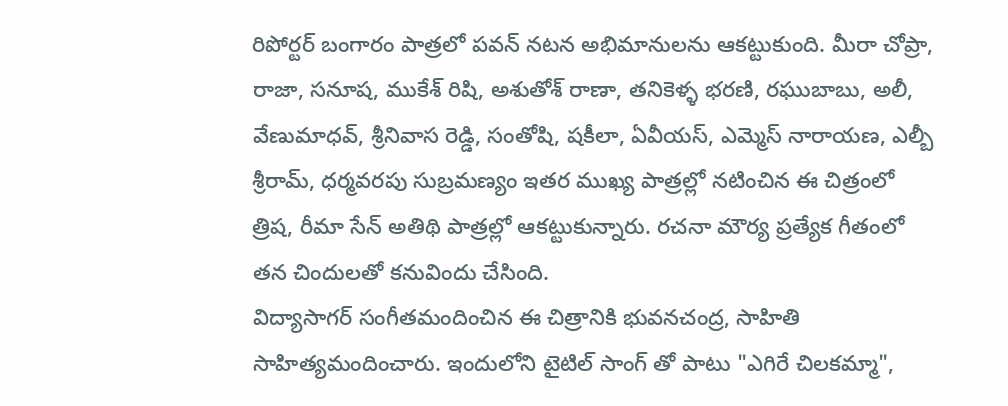రిపోర్టర్ బంగారం పాత్రలో పవన్ నటన అభిమానులను ఆకట్టుకుంది. మీరా చోప్రా, రాజా, సనూష, ముకేశ్ రిషి, అశుతోశ్ రాణా, తనికెళ్ళ భరణి, రఘుబాబు, అలీ, వేణుమాధవ్, శ్రీనివాస రెడ్డి, సంతోషి, షకీలా, ఏవీయస్, ఎమ్మెస్ నారాయణ, ఎల్బీ శ్రీరామ్, ధర్మవరపు సుబ్రమణ్యం ఇతర ముఖ్య పాత్రల్లో నటించిన ఈ చిత్రంలో త్రిష, రీమా సేన్ అతిథి పాత్రల్లో ఆకట్టుకున్నారు. రచనా మౌర్య ప్రత్యేక గీతంలో తన చిందులతో కనువిందు చేసింది.
విద్యాసాగర్ సంగీతమందించిన ఈ చిత్రానికి భువనచంద్ర, సాహితి సాహిత్యమందించారు. ఇందులోని టైటిల్ సాంగ్ తో పాటు "ఎగిరే చిలకమ్మా",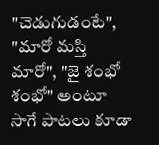"చెడుగుడంటే", "మారో మస్తి మారో", "జై శంభో శంభో" అంటూ సాగే పాటలు కూడా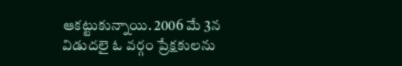ఆకట్టుకున్నాయి. 2006 మే 3న విడుదలై ఓ వర్గం ప్రేక్షకులను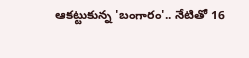ఆకట్టుకున్న 'బంగారం'.. నేటితో 16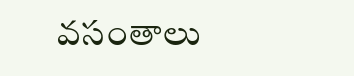వసంతాలు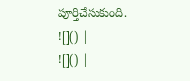పూర్తిచేసుకుంది.
![]() |
![]() |